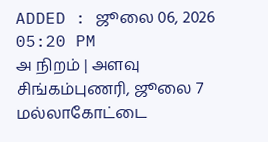ADDED : ஜூலை 06, 2026 05:20 PM
அ நிறம் | அளவு
சிங்கம்புணரி, ஜூலை 7
மல்லாகோட்டை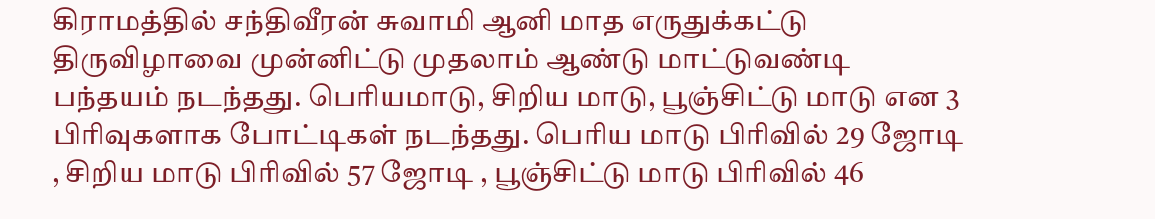கிராமத்தில் சந்திவீரன் சுவாமி ஆனி மாத எருதுக்கட்டு திருவிழாவை முன்னிட்டு முதலாம் ஆண்டு மாட்டுவண்டி பந்தயம் நடந்தது. பெரியமாடு, சிறிய மாடு, பூஞ்சிட்டு மாடு என 3 பிரிவுகளாக போட்டிகள் நடந்தது. பெரிய மாடு பிரிவில் 29 ஜோடி , சிறிய மாடு பிரிவில் 57 ஜோடி , பூஞ்சிட்டு மாடு பிரிவில் 46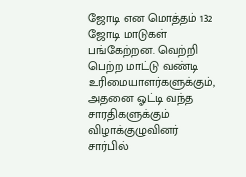ஜோடி என மொத்தம் 132 ஜோடி மாடுகள் பங்கேற்றன. வெற்றி பெற்ற மாட்டு வண்டி உரிமையாளர்களுக்கும், அதனை ஓட்டி வந்த சாரதிகளுக்கும் விழாக்குழுவினர் சார்பில்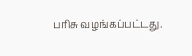பரிசு வழங்கப்பட்டது.